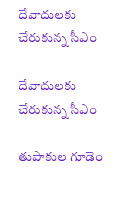దేవాదులకు చేరుకున్న సీఎం

దేవాదులకు చేరుకున్న సీఎం

తుపాకుల గూడెం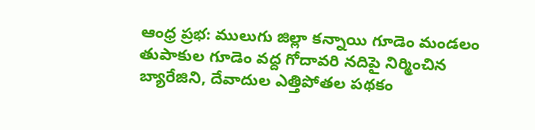ఆంధ్ర ప్రభ: ములుగు జిల్లా కన్నాయి గూడెం మండలం తుపాకుల గూడెం వద్ద గోదావరి నదిపై నిర్మించిన బ్యారేజిని, దేవాదుల ఎత్తిపోతల పథకం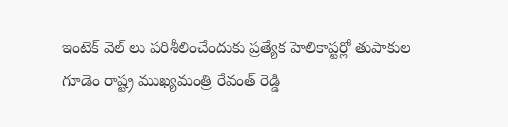ఇంటెక్ వెల్ లు పరిశీలించేందుకు ప్రత్యేక హెలికాప్టర్లో తుపాకుల గూడెం రాష్ట్ర ముఖ్యమంత్రి రేవంత్ రెడ్డి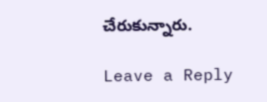చేరుకున్నారు.

Leave a Reply